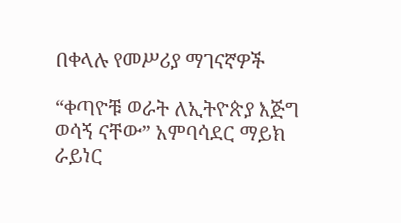በቀላሉ የመሥሪያ ማገናኛዎች

“ቀጣዮቹ ወራት ለኢትዮጵያ እጅግ ወሳኝ ናቸው” አምባሳደር ማይክ ራይነር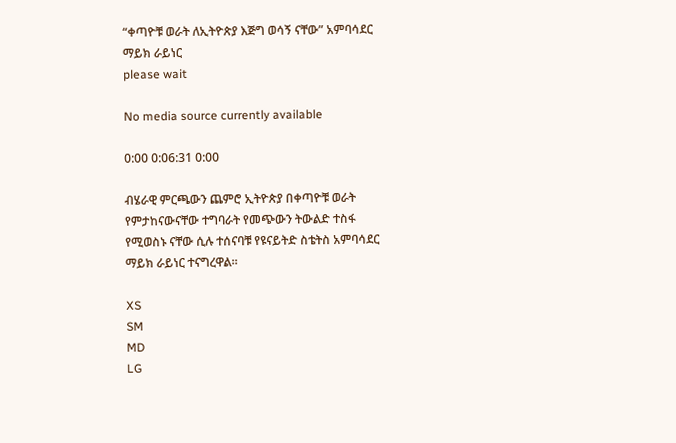“ቀጣዮቹ ወራት ለኢትዮጵያ እጅግ ወሳኝ ናቸው” አምባሳደር ማይክ ራይነር
please wait

No media source currently available

0:00 0:06:31 0:00

ብሄራዊ ምርጫውን ጨምሮ ኢትዮጵያ በቀጣዮቹ ወራት የምታከናውናቸው ተግባራት የመጭውን ትውልድ ተስፋ የሚወስኑ ናቸው ሲሉ ተሰናባቹ የዩናይትድ ስቴትስ አምባሳደር ማይክ ራይነር ተናግረዋል።

XS
SM
MD
LG